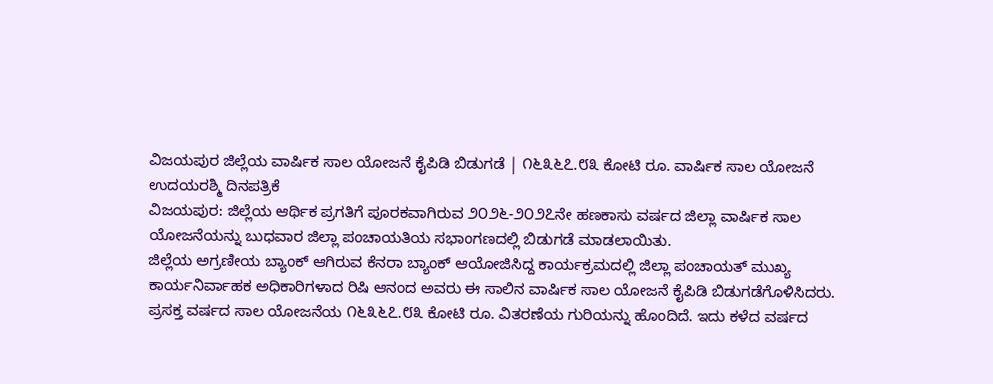ವಿಜಯಪುರ ಜಿಲ್ಲೆಯ ವಾರ್ಷಿಕ ಸಾಲ ಯೋಜನೆ ಕೈಪಿಡಿ ಬಿಡುಗಡೆ | ೧೬೩೬೭.೮೩ ಕೋಟಿ ರೂ. ವಾರ್ಷಿಕ ಸಾಲ ಯೋಜನೆ
ಉದಯರಶ್ಮಿ ದಿನಪತ್ರಿಕೆ
ವಿಜಯಪುರ: ಜಿಲ್ಲೆಯ ಆರ್ಥಿಕ ಪ್ರಗತಿಗೆ ಪೂರಕವಾಗಿರುವ ೨೦೨೬-೨೦೨೭ನೇ ಹಣಕಾಸು ವರ್ಷದ ಜಿಲ್ಲಾ ವಾರ್ಷಿಕ ಸಾಲ ಯೋಜನೆಯನ್ನು ಬುಧವಾರ ಜಿಲ್ಲಾ ಪಂಚಾಯತಿಯ ಸಭಾಂಗಣದಲ್ಲಿ ಬಿಡುಗಡೆ ಮಾಡಲಾಯಿತು.
ಜಿಲ್ಲೆಯ ಅಗ್ರಣೀಯ ಬ್ಯಾಂಕ್ ಆಗಿರುವ ಕೆನರಾ ಬ್ಯಾಂಕ್ ಆಯೋಜಿಸಿದ್ದ ಕಾರ್ಯಕ್ರಮದಲ್ಲಿ ಜಿಲ್ಲಾ ಪಂಚಾಯತ್ ಮುಖ್ಯ ಕಾರ್ಯನಿರ್ವಾಹಕ ಅಧಿಕಾರಿಗಳಾದ ರಿಷಿ ಆನಂದ ಅವರು ಈ ಸಾಲಿನ ವಾರ್ಷಿಕ ಸಾಲ ಯೋಜನೆ ಕೈಪಿಡಿ ಬಿಡುಗಡೆಗೊಳಿಸಿದರು.
ಪ್ರಸಕ್ತ ವರ್ಷದ ಸಾಲ ಯೋಜನೆಯ ೧೬೩೬೭.೮೩ ಕೋಟಿ ರೂ. ವಿತರಣೆಯ ಗುರಿಯನ್ನು ಹೊಂದಿದೆ. ಇದು ಕಳೆದ ವರ್ಷದ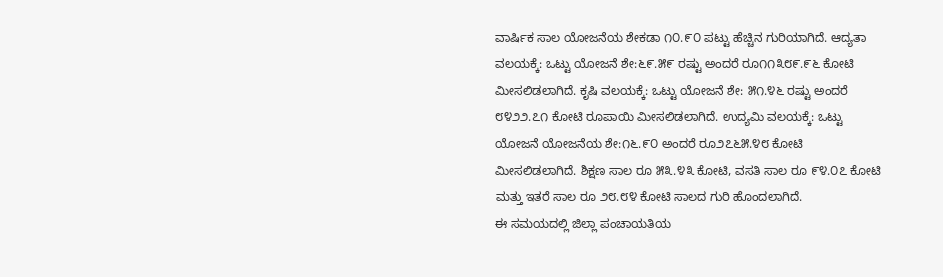ವಾರ್ಷಿಕ ಸಾಲ ಯೋಜನೆಯ ಶೇಕಡಾ ೧೦.೯೦ ಪಟ್ಟು ಹೆಚ್ಚಿನ ಗುರಿಯಾಗಿದೆ. ಆದ್ಯತಾ ವಲಯಕ್ಕೆ: ಒಟ್ಟು ಯೋಜನೆ ಶೇ:೬೯.೫೯ ರಷ್ಟು ಅಂದರೆ ರೂ೧೧೩೮೯.೯೬ ಕೋಟಿ ಮೀಸಲಿಡಲಾಗಿದೆ. ಕೃಷಿ ವಲಯಕ್ಕೆ: ಒಟ್ಟು ಯೋಜನೆ ಶೇ: ೫೧.೪೬ ರಷ್ಟು ಅಂದರೆ ೮೪೨೨.೭೧ ಕೋಟಿ ರೂಪಾಯಿ ಮೀಸಲಿಡಲಾಗಿದೆ. ಉದ್ಯಮಿ ವಲಯಕ್ಕೆ: ಒಟ್ಟು ಯೋಜನೆ ಯೋಜನೆಯ ಶೇ:೧೬.೯೦ ಅಂದರೆ ರೂ೨೭೬೫.೪೮ ಕೋಟಿ ಮೀಸಲಿಡಲಾಗಿದೆ. ಶಿಕ್ಷಣ ಸಾಲ ರೂ ೫೩.೪೩ ಕೋಟಿ, ವಸತಿ ಸಾಲ ರೂ ೯೪.೦೭ ಕೋಟಿ ಮತ್ತು ಇತರೆ ಸಾಲ ರೂ ೨೮.೮೪ ಕೋಟಿ ಸಾಲದ ಗುರಿ ಹೊಂದಲಾಗಿದೆ.
ಈ ಸಮಯದಲ್ಲಿ ಜಿಲ್ಲಾ ಪಂಚಾಯತಿಯ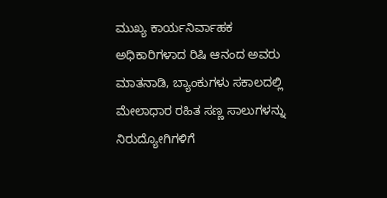ಮುಖ್ಯ ಕಾರ್ಯನಿರ್ವಾಹಕ ಅಧಿಕಾರಿಗಳಾದ ರಿಷಿ ಆನಂದ ಅವರು ಮಾತನಾಡಿ, ಬ್ಯಾಂಕುಗಳು ಸಕಾಲದಲ್ಲಿ ಮೇಲಾಧಾರ ರಹಿತ ಸಣ್ಣ ಸಾಲುಗಳನ್ನು ನಿರುದ್ಯೋಗಿಗಳಿಗೆ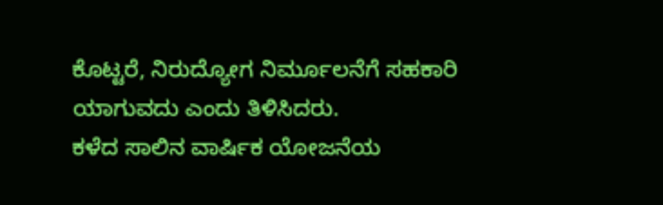ಕೊಟ್ಟರೆ, ನಿರುದ್ಯೋಗ ನಿರ್ಮೂಲನೆಗೆ ಸಹಕಾರಿ ಯಾಗುವದು ಎಂದು ತಿಳಿಸಿದರು.
ಕಳೆದ ಸಾಲಿನ ವಾರ್ಷಿಕ ಯೋಜನೆಯ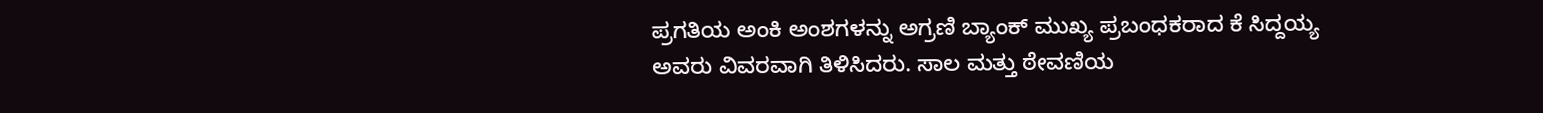ಪ್ರಗತಿಯ ಅಂಕಿ ಅಂಶಗಳನ್ನು ಅಗ್ರಣಿ ಬ್ಯಾಂಕ್ ಮುಖ್ಯ ಪ್ರಬಂಧಕರಾದ ಕೆ ಸಿದ್ದಯ್ಯ ಅವರು ವಿವರವಾಗಿ ತಿಳಿಸಿದರು. ಸಾಲ ಮತ್ತು ಠೇವಣಿಯ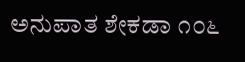ಅನುಪಾತ ಶೇಕಡಾ ೧೦೬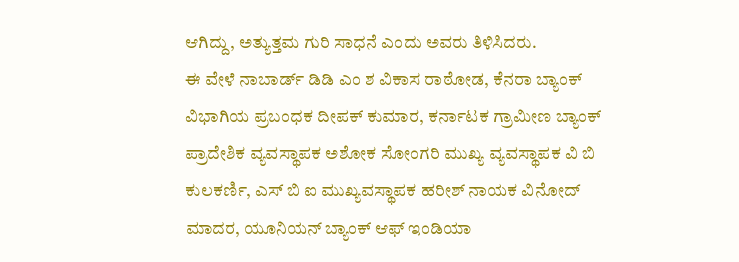ಆಗಿದ್ದು, ಅತ್ಯುತ್ತಮ ಗುರಿ ಸಾಧನೆ ಎಂದು ಅವರು ತಿಳಿಸಿದರು.
ಈ ವೇಳೆ ನಾಬಾರ್ಡ್ ಡಿಡಿ ಎಂ ಶ ವಿಕಾಸ ರಾಠೋಡ, ಕೆನರಾ ಬ್ಯಾಂಕ್ ವಿಭಾಗಿಯ ಪ್ರಬಂಧಕ ದೀಪಕ್ ಕುಮಾರ, ಕರ್ನಾಟಕ ಗ್ರಾಮೀಣ ಬ್ಯಾಂಕ್ ಪ್ರಾದೇಶಿಕ ವ್ಯವಸ್ಥಾಪಕ ಅಶೋಕ ಸೋಂಗರಿ ಮುಖ್ಯ ವ್ಯವಸ್ಥಾಪಕ ವಿ ಬಿ ಕುಲಕರ್ಣಿ, ಎಸ್ ಬಿ ಐ ಮುಖ್ಯವಸ್ಥಾಪಕ ಹರೀಶ್ ನಾಯಕ ವಿನೋದ್ ಮಾದರ, ಯೂನಿಯನ್ ಬ್ಯಾಂಕ್ ಆಫ್ ಇಂಡಿಯಾ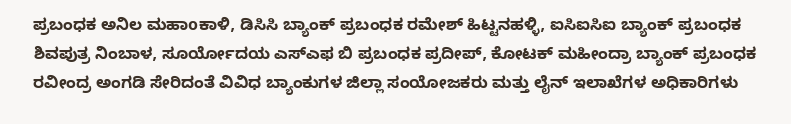ಪ್ರಬಂಧಕ ಅನಿಲ ಮಹಾoಕಾಳಿ, ಡಿಸಿಸಿ ಬ್ಯಾಂಕ್ ಪ್ರಬಂಧಕ ರಮೇಶ್ ಹಿಟ್ಟನಹಳ್ಳಿ, ಐಸಿಐಸಿಐ ಬ್ಯಾಂಕ್ ಪ್ರಬಂಧಕ ಶಿವಪುತ್ರ ನಿಂಬಾಳ, ಸೂರ್ಯೋದಯ ಎಸ್ಎಫ ಬಿ ಪ್ರಬಂಧಕ ಪ್ರದೀಪ್, ಕೋಟಕ್ ಮಹೀಂದ್ರಾ ಬ್ಯಾಂಕ್ ಪ್ರಬಂಧಕ ರವೀಂದ್ರ ಅಂಗಡಿ ಸೇರಿದಂತೆ ವಿವಿಧ ಬ್ಯಾಂಕುಗಳ ಜಿಲ್ಲಾ ಸಂಯೋಜಕರು ಮತ್ತು ಲೈನ್ ಇಲಾಖೆಗಳ ಅಧಿಕಾರಿಗಳು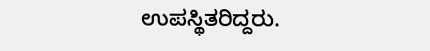ಉಪಸ್ಥಿತರಿದ್ದರು.